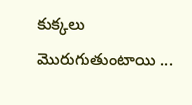కుక్కలు మొరుగుతుంటాయి ...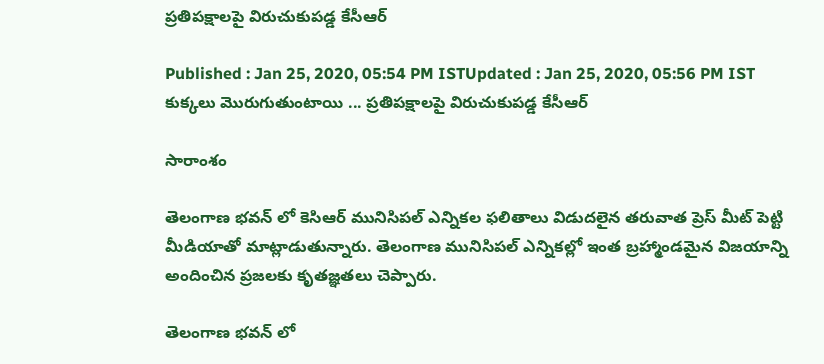ప్రతిపక్షాలపై విరుచుకుపడ్డ కేసీఆర్

Published : Jan 25, 2020, 05:54 PM ISTUpdated : Jan 25, 2020, 05:56 PM IST
కుక్కలు మొరుగుతుంటాయి ... ప్రతిపక్షాలపై విరుచుకుపడ్డ కేసీఆర్

సారాంశం

తెలంగాణ భవన్ లో కెసిఆర్ మునిసిపల్ ఎన్నికల ఫలితాలు విడుదలైన తరువాత ప్రెస్ మీట్ పెట్టి మీడియాతో మాట్లాడుతున్నారు. తెలంగాణ మునిసిపల్ ఎన్నికల్లో ఇంత బ్రహ్మాండమైన విజయాన్ని అందించిన ప్రజలకు కృతజ్ఞతలు చెప్పారు.

తెలంగాణ భవన్ లో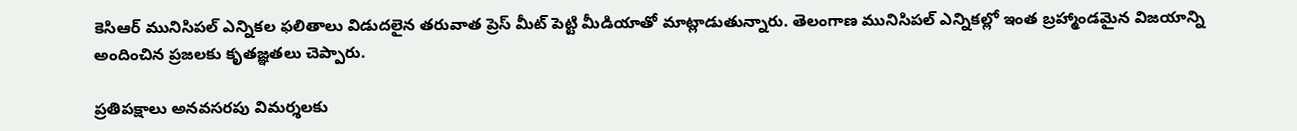కెసిఆర్ మునిసిపల్ ఎన్నికల ఫలితాలు విడుదలైన తరువాత ప్రెస్ మీట్ పెట్టి మీడియాతో మాట్లాడుతున్నారు. తెలంగాణ మునిసిపల్ ఎన్నికల్లో ఇంత బ్రహ్మాండమైన విజయాన్ని అందించిన ప్రజలకు కృతజ్ఞతలు చెప్పారు.

ప్రతిపక్షాలు అనవసరపు విమర్శలకు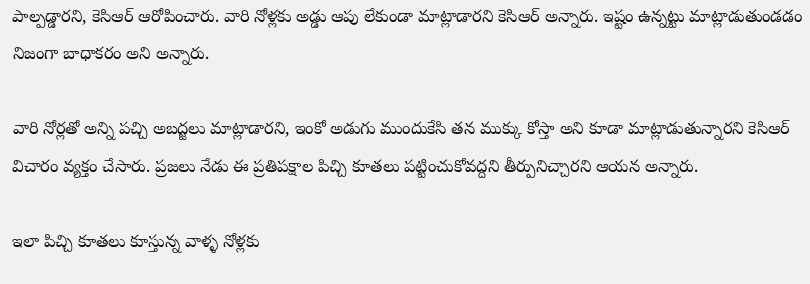పాల్పడ్డారని, కెసిఆర్ ఆరోపించారు. వారి నోళ్లకు అడ్డు ఆపు లేకుండా మాట్లాడారని కెసిఆర్ అన్నారు. ఇష్టం ఉన్నట్టు మాట్లాడుతుండడం నిజంగా బాధాకరం అని అన్నారు.

వారి నోర్లతో అన్ని పచ్చి అబద్జలు మాట్లాడారని, ఇంకో అడుగు ముందుకేసి తన ముక్కు కోస్తా అని కూడా మాట్లాడుతున్నారని కెసిఆర్ విచారం వ్యక్తం చేసారు. ప్రజలు నేడు ఈ ప్రతిపక్షాల పిచ్చి కూతలు పట్టించుకోవద్దని తీర్పునిచ్చారని ఆయన అన్నారు.

ఇలా పిచ్చి కూతలు కూస్తున్న వాళ్ళ నోళ్లకు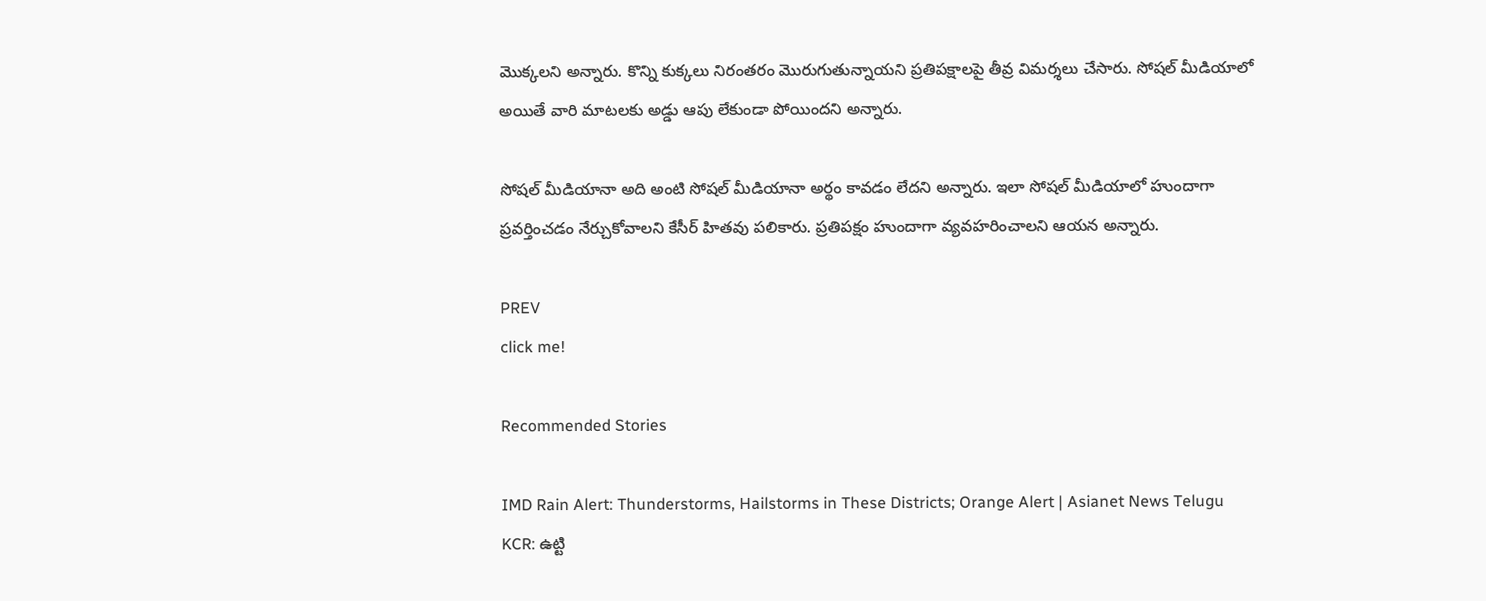మొక్కలని అన్నారు. కొన్ని కుక్కలు నిరంతరం మొరుగుతున్నాయని ప్రతిపక్షాలపై తీవ్ర విమర్శలు చేసారు. సోషల్ మీడియాలో అయితే వారి మాటలకు అడ్డు ఆపు లేకుండా పోయిందని అన్నారు.

సోషల్ మీడియానా అది అంటి సోషల్ మీడియానా అర్థం కావడం లేదని అన్నారు. ఇలా సోషల్ మీడియాలో హుందాగా ప్రవర్తించడం నేర్చుకోవాలని కేసీర్ హితవు పలికారు. ప్రతిపక్షం హుందాగా వ్యవహరించాలని ఆయన అన్నారు.

PREV
click me!

Recommended Stories

IMD Rain Alert: Thunderstorms, Hailstorms in These Districts; Orange Alert | Asianet News Telugu
KCR: ఉట్టి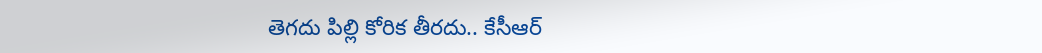తెగదు పిల్లి కోరిక తీరదు.. కేసీఆర్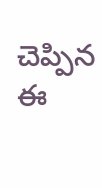చెప్పిన ఈ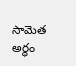సామెత అర్థం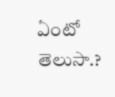ఏంటో తెలుసా.?